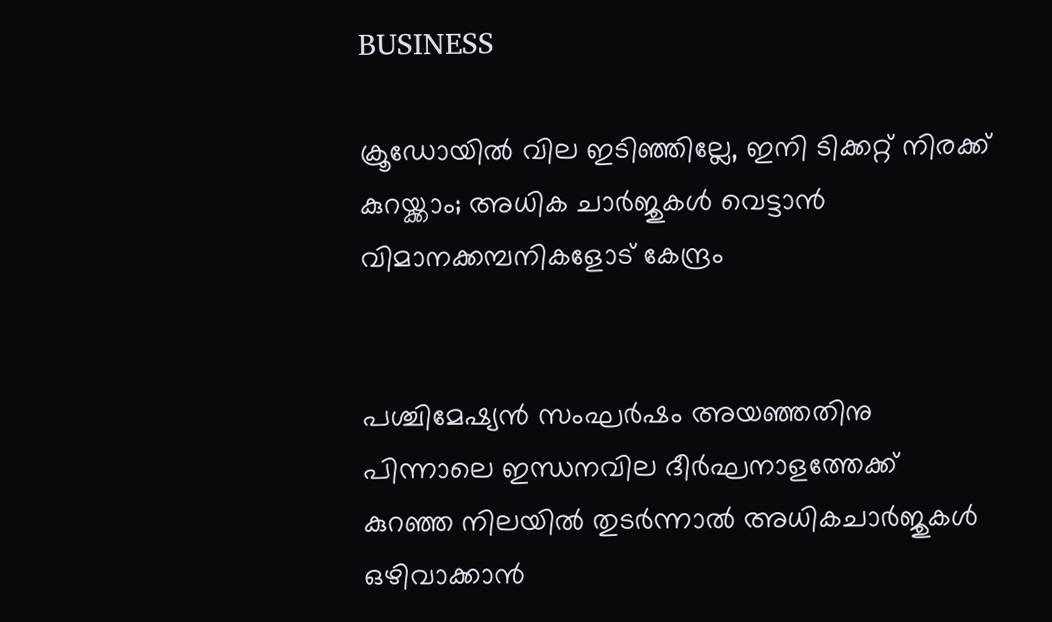BUSINESS

ക്രൂഡോയിൽ വില ഇടിഞ്ഞില്ലേ, ഇനി ടിക്കറ്റ് നിരക്ക് കുറയ്ക്കാം; അധിക ചാർജുകൾ വെട്ടാൻ വിമാനക്കമ്പനികളോട് കേന്ദ്രം


പശ്ചിമേഷ്യൻ സംഘർഷം അയഞ്ഞതിനു പിന്നാലെ ഇന്ധനവില ദീർഘനാളത്തേക്ക് കുറഞ്ഞ നിലയിൽ തുടർന്നാൽ അധികചാർജുകൾ ഒഴിവാക്കാൻ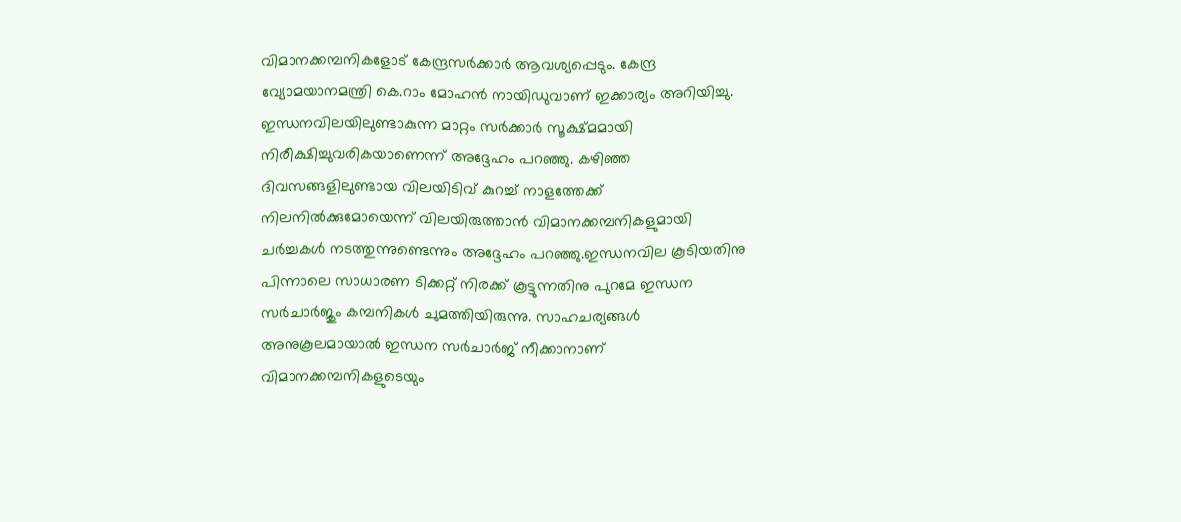വിമാനക്കമ്പനികളോട് കേന്ദ്രസർക്കാർ ആവശ്യപ്പെടും. കേന്ദ്ര വ്യോമയാനമന്ത്രി കെ.റാം മോഹൻ നായിഡുവാണ് ഇക്കാര്യം അറിയിച്ചു. ഇന്ധനവിലയിലുണ്ടാകുന്ന മാറ്റം സർക്കാർ സൂക്ഷ്മമായി നിരീക്ഷിച്ചുവരികയാണെന്ന് അദ്ദേഹം പറഞ്ഞു. കഴിഞ്ഞ ദിവസങ്ങളിലുണ്ടായ വിലയിടിവ് കുറച്ച് നാളത്തേക്ക് നിലനിൽക്കുമോയെന്ന് വിലയിരുത്താൻ വിമാനക്കമ്പനികളുമായി ചർച്ചകൾ നടത്തുന്നുണ്ടെന്നും അദ്ദേഹം പറഞ്ഞു.ഇന്ധനവില കൂടിയതിനു പിന്നാലെ സാധാരണ ടിക്കറ്റ് നിരക്ക് കൂട്ടുന്നതിനു പുറമേ ഇന്ധന സർചാർജും കമ്പനികൾ ചുമത്തിയിരുന്നു. സാഹചര്യങ്ങൾ അനുകൂലമായാൽ ഇന്ധന സർചാർജ് നീക്കാനാണ് വിമാനക്കമ്പനികളുടെയും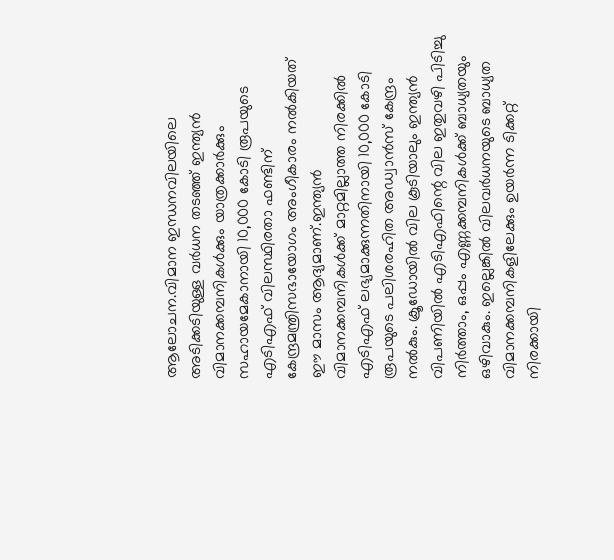ആലോചന.വിമാന ഇന്ധനവിലയിലെ അടിക്കടിയുള്ള വർധന തടഞ്ഞ് ഇന്ത്യൻ വിമാനക്കമ്പനികൾക്കും യാത്രക്കാർക്കും സഹായമേകാനായി 10,000 കോടി രൂപയുടെ എടിഎഫ് വിലസ്ഥിരതാ ഫണ്ടിന് കേന്ദ്രമന്ത്രിസഭായോഗം അംഗീകാരം നൽകിയത് ഈ മാസം ആദ്യമാണ്.ഇന്ത്യൻ വിമാനക്കമ്പനികൾക്ക് മാറ്റമില്ലാത്ത നിരക്കിൽ എടിഎഫ് ലഭ്യമാക്കുന്നതിനായി 10,000 കോടി രൂപയുടെ പലിശരഹിത അഡ്വാൻസ് കേന്ദ്രം നൽകും. ക്രൂഡോയിൽ വില കൂടിയാലും ഇന്ത്യൻ വിപണിയിൽ എടിഎഫിന്റെ വില ഇതുവഴി പിടിച്ചു നിർത്താം, ഒപ്പം എണ്ണക്കമ്പനികൾക്ക് ബാധ്യതയും ഒഴിവാകും. ഇല്ലെങ്കിൽ വിലവർധനയുടെ ബാധ്യത വിമാനക്കമ്പനികളിലേക്കും ഉയർന്ന ടിക്കറ്റ് നിരക്കായി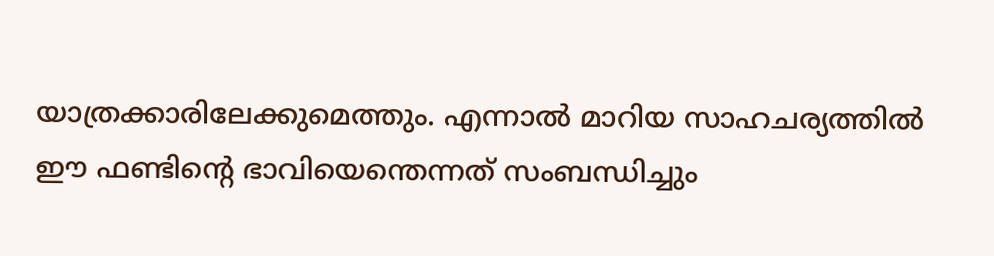യാത്രക്കാരിലേക്കുമെത്തും. എന്നാൽ മാറിയ സാഹചര്യത്തിൽ ഈ ഫണ്ടിന്റെ ഭാവിയെന്തെന്നത് സംബന്ധിച്ചും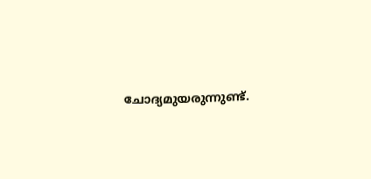ചോദ്യമുയരുന്നുണ്ട്.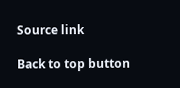Source link

Back to top button